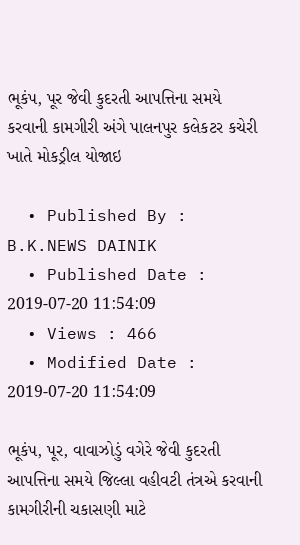ભૂકંપ, પૂર જેવી કુદરતી આપત્તિના સમયે કરવાની કામગીરી અંગે પાલનપુર કલેકટર કચેરી ખાતે મોકડ્રીલ યોજાઇ

  • Published By : B.K.NEWS DAINIK
  • Published Date : 2019-07-20 11:54:09
  • Views : 466
  • Modified Date : 2019-07-20 11:54:09

ભૂકંપ, પૂર, વાવાઝોડું વગેરે જેવી કુદરતી આપત્તિના સમયે જિલ્લા વહીવટી તંત્રએ કરવાની કામગીરીની ચકાસણી માટે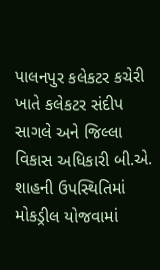પાલનપુર કલેકટર કચેરી ખાતે કલેકટર સંદીપ સાગલે અને જિલ્લા વિકાસ અધિકારી બી.એ. શાહની ઉપસ્થિતિમાં મોકડ્રીલ યોજવામાં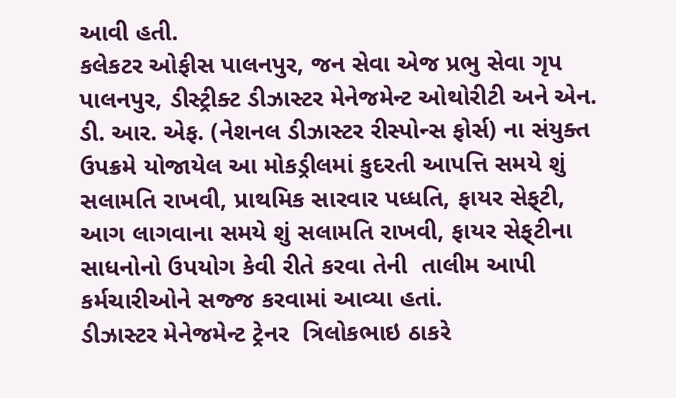આવી હતી.
કલેકટર ઓફીસ પાલનપુર, જન સેવા એજ પ્રભુ સેવા ગૃપ
પાલનપુર, ડીસ્ટ્રીક્ટ ડીઝાસ્ટર મેનેજમેન્ટ ઓથોરીટી અને એન. ડી. આર. એફ. (નેશનલ ડીઝાસ્ટર રીસ્પોન્સ ફોર્સ) ના સંયુક્ત ઉપક્રમે યોજાયેલ આ મોકડ્રીલમાં કુદરતી આપત્તિ સમયે શું સલામતિ રાખવી, પ્રાથમિક સારવાર પધ્ધતિ, ફાયર સેફ્‌ટી, આગ લાગવાના સમયે શું સલામતિ રાખવી, ફાયર સેફ્‌ટીના સાધનોનો ઉપયોગ કેવી રીતે કરવા તેની  તાલીમ આપી કર્મચારીઓને સજ્જ કરવામાં આવ્યા હતાં.
ડીઝાસ્ટર મેનેજમેન્ટ ટ્રેનર  ત્રિલોકભાઇ ઠાકરે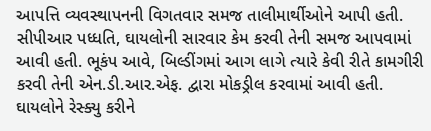આપત્તિ વ્યવસ્થાપનની વિગતવાર સમજ તાલીમાર્થીઓને આપી હતી.  સીપીઆર પધ્ધતિ, ઘાયલોની સારવાર કેમ કરવી તેની સમજ આપવામાં આવી હતી. ભૂકંપ આવે, બિલ્ડીંગમાં આગ લાગે ત્યારે કેવી રીતે કામગીરી કરવી તેની એન.ડી.આર.એફ. દ્વારા મોકડ્રીલ કરવામાં આવી હતી. ઘાયલોને રેસ્ક્યુ કરીને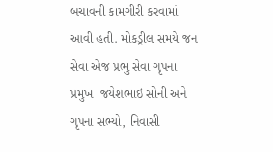બચાવની કામગીરી કરવામાં આવી હતી. મોકડ્રીલ સમયે જન સેવા એજ પ્રભુ સેવા ગૃપના પ્રમુખ  જયેશભાઇ સોની અને ગૃપના સભ્યો, નિવાસી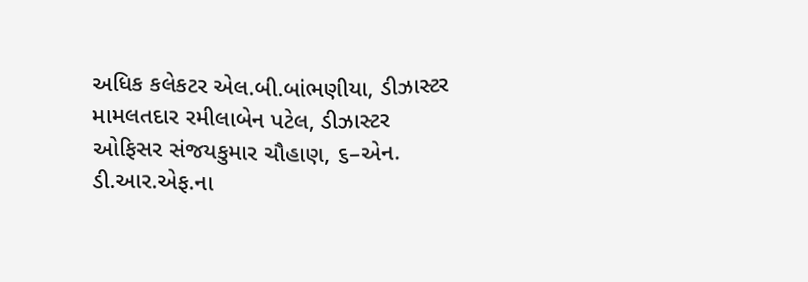અધિક કલેકટર એલ.બી.બાંભણીયા, ડીઝાસ્ટર મામલતદાર રમીલાબેન પટેલ, ડીઝાસ્ટર ઓફિસર સંજયકુમાર ચૌહાણ, ૬–એન. ડી.આર.એફ.ના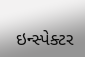ઇન્સ્પેક્ટર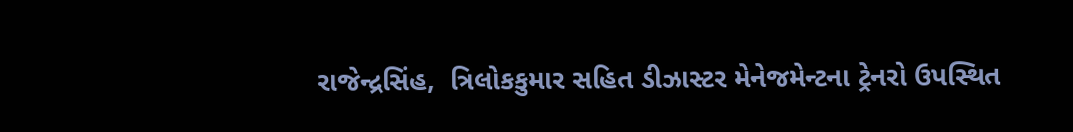રાજેન્દ્રસિંહ,  ત્રિલોકકુમાર સહિત ડીઝાસ્ટર મેનેજમેન્ટના ટ્રેનરો ઉપસ્થિત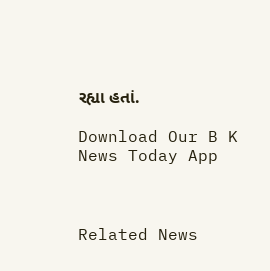રહ્યા હતાં.

Download Our B K News Today App



Related News